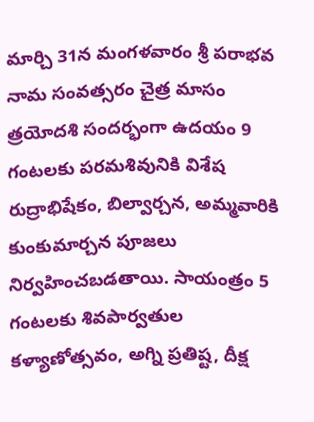మార్చి 31న మంగళవారం శ్రీ పరాభవ నామ సంవత్సరం చైత్ర మాసం త్రయోదశి సందర్భంగా ఉదయం 9 గంటలకు పరమశివునికి విశేష రుద్రాభిషేకం, బిల్వార్చన, అమ్మవారికి కుంకుమార్చన పూజలు నిర్వహించబడతాయి. సాయంత్రం 5 గంటలకు శివపార్వతుల కళ్యాణోత్సవం, అగ్ని ప్రతిష్ట, దీక్ష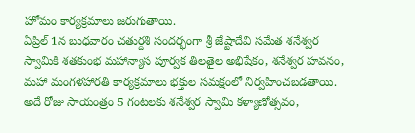హోమం కార్యక్రమాలు జరుగుతాయి.
ఏప్రిల్ 1న బుధవారం చతుర్దశి సందర్భంగా శ్రీ జేష్టాదేవి సమేత శనేశ్వర స్వామికి శతకుంభ మహాన్యాస పూర్వక తిలతైల అభిషేకం, శనేశ్వర హవనం, మహా మంగళహారతి కార్యక్రమాలు భక్తుల సమక్షంలో నిర్వహించబడతాయి. అదే రోజు సాయంత్రం 5 గంటలకు శనేశ్వర స్వామి కళ్యాణోత్సవం,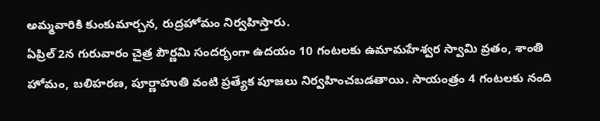అమ్మవారికి కుంకుమార్చన, రుద్రహోమం నిర్వహిస్తారు.
ఏప్రిల్ 2న గురువారం చైత్ర పౌర్ణమి సందర్భంగా ఉదయం 10 గంటలకు ఉమామహేశ్వర స్వామి వ్రతం, శాంతి హోమం, బలిహరణ, పూర్ణాహుతి వంటి ప్రత్యేక పూజలు నిర్వహించబడతాయి. సాయంత్రం 4 గంటలకు నంది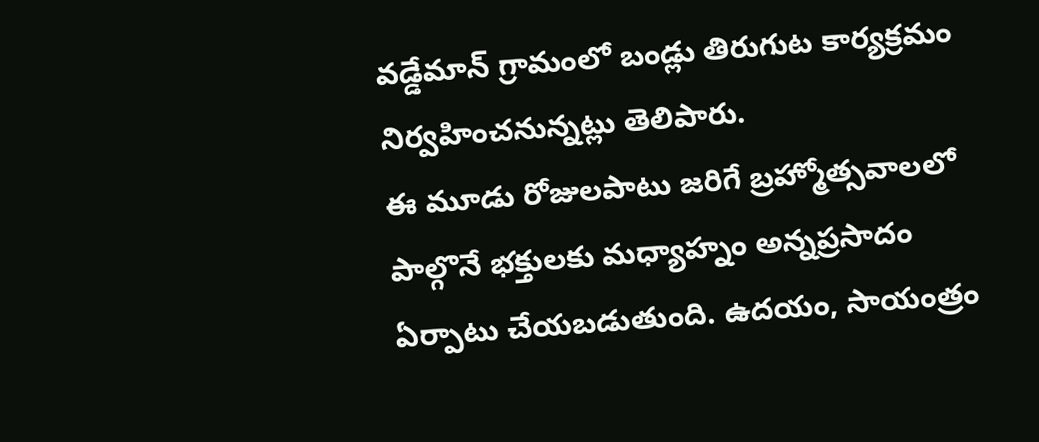వడ్డేమాన్ గ్రామంలో బండ్లు తిరుగుట కార్యక్రమం నిర్వహించనున్నట్లు తెలిపారు.
ఈ మూడు రోజులపాటు జరిగే బ్రహ్మోత్సవాలలో పాల్గొనే భక్తులకు మధ్యాహ్నం అన్నప్రసాదం ఏర్పాటు చేయబడుతుంది. ఉదయం, సాయంత్రం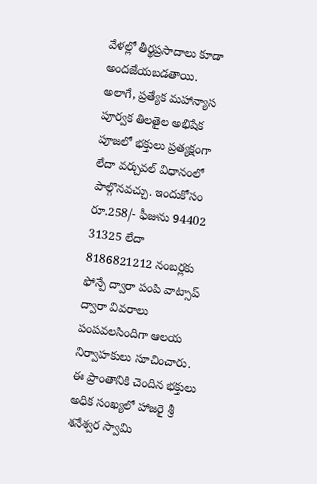వేళల్లో తీర్థప్రసాదాలు కూడా అందజేయబడతాయి.
అలాగే, ప్రత్యేక మహాన్యాస పూర్వక తిలతైల అభిషేక పూజలో భక్తులు ప్రత్యక్షంగా లేదా వర్చువల్ విధానంలో పాల్గొనవచ్చు. ఇందుకోసం రూ.258/- ఫీజును 94402 31325 లేదా 8186821212 నంబర్లకు ఫోన్పే ద్వారా పంపి వాట్సాప్ ద్వారా వివరాలు పంపవలసిందిగా ఆలయ నిర్వాహకులు సూచించారు.
ఈ ప్రాంతానికి చెందిన భక్తులు అధిక సంఖ్యలో హాజరై శ్రీ శనేశ్వర స్వామి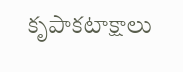కృపాకటాక్షాలు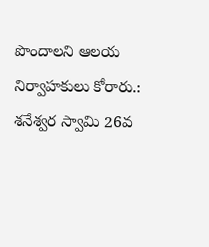పొందాలని ఆలయ నిర్వాహకులు కోరారు.: శనేశ్వర స్వామి 26వ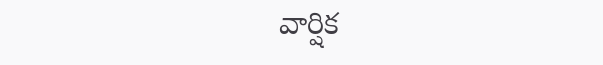వార్షిక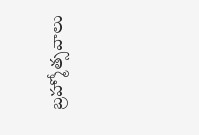బ్రహ్మోత్సవాలు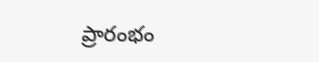ప్రారంభం